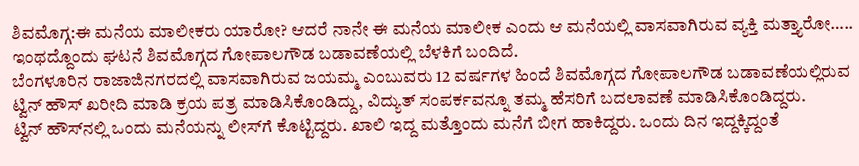ಶಿವಮೊಗ್ಗ:ಈ ಮನೆಯ ಮಾಲೀಕರು ಯಾರೋ? ಆದರೆ ನಾನೇ ಈ ಮನೆಯ ಮಾಲೀಕ ಎಂದು ಆ ಮನೆಯಲ್ಲಿ ವಾಸವಾಗಿರುವ ವ್ಯಕ್ತಿ ಮತ್ತ್ಯಾರೋ….. ಇಂಥದ್ದೊಂದು ಘಟನೆ ಶಿವಮೊಗ್ಗದ ಗೋಪಾಲಗೌಡ ಬಡಾವಣೆಯಲ್ಲಿ ಬೆಳಕಿಗೆ ಬಂದಿದೆ.
ಬೆಂಗಳೂರಿನ ರಾಜಾಜಿನಗರದಲ್ಲಿ ವಾಸವಾಗಿರುವ ಜಯಮ್ಮ ಎಂಬುವರು 12 ವರ್ಷಗಳ ಹಿಂದೆ ಶಿವಮೊಗ್ಗದ ಗೋಪಾಲಗೌಡ ಬಡಾವಣೆಯಲ್ಲಿರುವ ಟ್ವಿನ್ ಹೌಸ್ ಖರೀದಿ ಮಾಡಿ ಕ್ರಯ ಪತ್ರ ಮಾಡಿಸಿಕೊಂಡಿದ್ದು, ವಿದ್ಯುತ್ ಸಂಪರ್ಕವನ್ನೂ ತಮ್ಮ ಹೆಸರಿಗೆ ಬದಲಾವಣೆ ಮಾಡಿಸಿಕೊಂಡಿದ್ದರು.
ಟ್ವಿನ್ ಹೌಸ್‌ನಲ್ಲಿ ಒಂದು ಮನೆಯನ್ನು ಲೀಸ್‌ಗೆ ಕೊಟ್ಟಿದ್ದರು. ಖಾಲಿ ಇದ್ದ ಮತ್ತೊಂದು ಮನೆಗೆ ಬೀಗ ಹಾಕಿದ್ದರು. ಒಂದು ದಿನ ಇದ್ದಕ್ಕಿದ್ದಂತೆ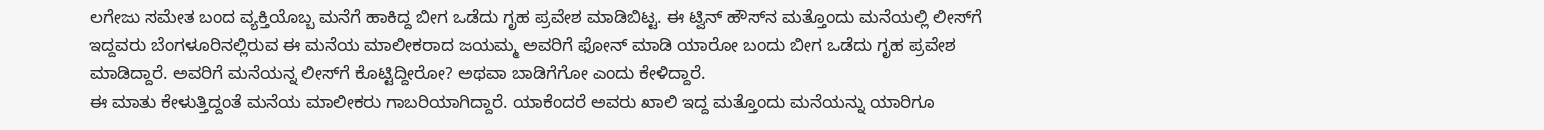ಲಗೇಜು ಸಮೇತ ಬಂದ ವ್ಯಕ್ತಿಯೊಬ್ಬ ಮನೆಗೆ ಹಾಕಿದ್ದ ಬೀಗ ಒಡೆದು ಗೃಹ ಪ್ರವೇಶ ಮಾಡಿಬಿಟ್ಟ. ಈ ಟ್ವಿನ್ ಹೌಸ್‌ನ ಮತ್ತೊಂದು ಮನೆಯಲ್ಲಿ ಲೀಸ್‌ಗೆ ಇದ್ದವರು ಬೆಂಗಳೂರಿನಲ್ಲಿರುವ ಈ ಮನೆಯ ಮಾಲೀಕರಾದ ಜಯಮ್ಮ ಅವರಿಗೆ ಫೋನ್ ಮಾಡಿ ಯಾರೋ ಬಂದು ಬೀಗ ಒಡೆದು ಗೃಹ ಪ್ರವೇಶ ಮಾಡಿದ್ದಾರೆ. ಅವರಿಗೆ ಮನೆಯನ್ನ ಲೀಸ್‌ಗೆ ಕೊಟ್ಟಿದ್ದೀರೋ? ಅಥವಾ ಬಾಡಿಗೆಗೋ ಎಂದು ಕೇಳಿದ್ದಾರೆ.
ಈ ಮಾತು ಕೇಳುತ್ತಿದ್ದಂತೆ ಮನೆಯ ಮಾಲೀಕರು ಗಾಬರಿಯಾಗಿದ್ದಾರೆ. ಯಾಕೆಂದರೆ ಅವರು ಖಾಲಿ ಇದ್ದ ಮತ್ತೊಂದು ಮನೆಯನ್ನು ಯಾರಿಗೂ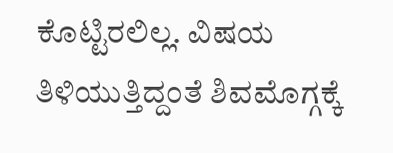ಕೊಟ್ಟಿರಲಿಲ್ಲ. ವಿಷಯ ತಿಳಿಯುತ್ತಿದ್ದಂತೆ ಶಿವಮೊಗ್ಗಕ್ಕೆ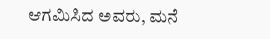ಆಗಮಿಸಿದ ಅವರು, ಮನೆ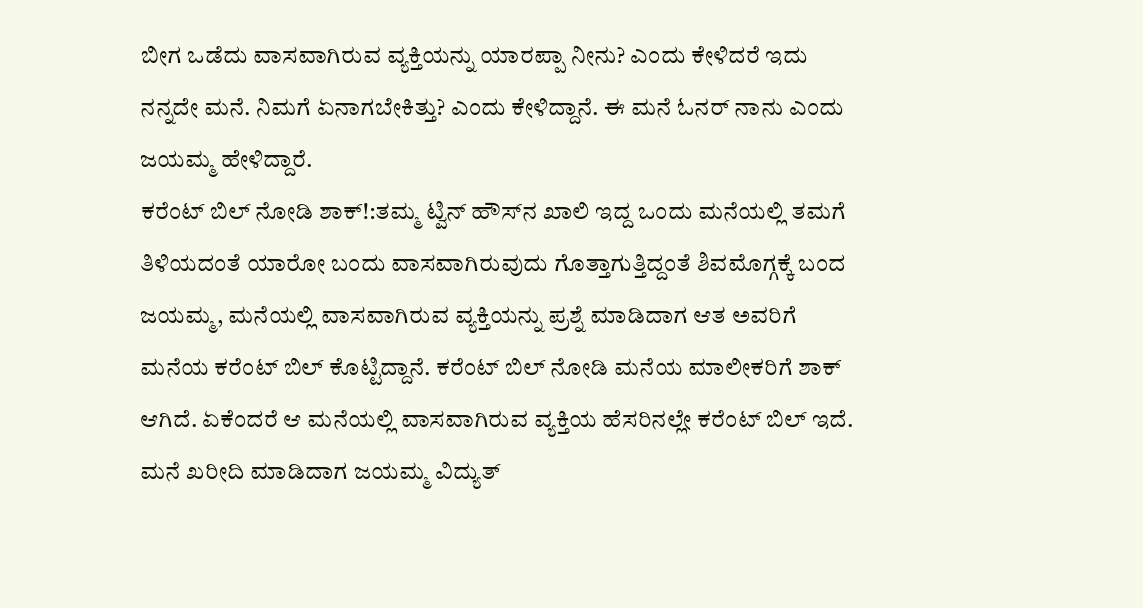ಬೀಗ ಒಡೆದು ವಾಸವಾಗಿರುವ ವ್ಯಕ್ತಿಯನ್ನು ಯಾರಪ್ಪಾ ನೀನು? ಎಂದು ಕೇಳಿದರೆ ಇದು ನನ್ನದೇ ಮನೆ. ನಿಮಗೆ ಏನಾಗಬೇಕಿತ್ತು? ಎಂದು ಕೇಳಿದ್ದಾನೆ. ಈ ಮನೆ ಓನರ್ ನಾನು ಎಂದು ಜಯಮ್ಮ ಹೇಳಿದ್ದಾರೆ.
ಕರೆಂಟ್ ಬಿಲ್ ನೋಡಿ ಶಾಕ್!:ತಮ್ಮ ಟ್ವಿನ್ ಹೌಸ್‌ನ ಖಾಲಿ ಇದ್ದ ಒಂದು ಮನೆಯಲ್ಲಿ ತಮಗೆ ತಿಳಿಯದಂತೆ ಯಾರೋ ಬಂದು ವಾಸವಾಗಿರುವುದು ಗೊತ್ತಾಗುತ್ತಿದ್ದಂತೆ ಶಿವಮೊಗ್ಗಕ್ಕೆ ಬಂದ ಜಯಮ್ಮ, ಮನೆಯಲ್ಲಿ ವಾಸವಾಗಿರುವ ವ್ಯಕ್ತಿಯನ್ನು ಪ್ರಶ್ನೆ ಮಾಡಿದಾಗ ಆತ ಅವರಿಗೆ ಮನೆಯ ಕರೆಂಟ್ ಬಿಲ್ ಕೊಟ್ಟಿದ್ದಾನೆ. ಕರೆಂಟ್ ಬಿಲ್ ನೋಡಿ ಮನೆಯ ಮಾಲೀಕರಿಗೆ ಶಾಕ್ ಆಗಿದೆ. ಏಕೆಂದರೆ ಆ ಮನೆಯಲ್ಲಿ ವಾಸವಾಗಿರುವ ವ್ಯಕ್ತಿಯ ಹೆಸರಿನಲ್ಲೇ ಕರೆಂಟ್ ಬಿಲ್ ಇದೆ.
ಮನೆ ಖರೀದಿ ಮಾಡಿದಾಗ ಜಯಮ್ಮ ವಿದ್ಯುತ್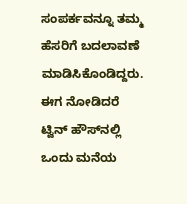ಸಂಪರ್ಕವನ್ನೂ ತಮ್ಮ ಹೆಸರಿಗೆ ಬದಲಾವಣೆ ಮಾಡಿಸಿಕೊಂಡಿದ್ದರು. ಈಗ ನೋಡಿದರೆ ಟ್ವಿನ್ ಹೌಸ್‌ನಲ್ಲಿ ಒಂದು ಮನೆಯ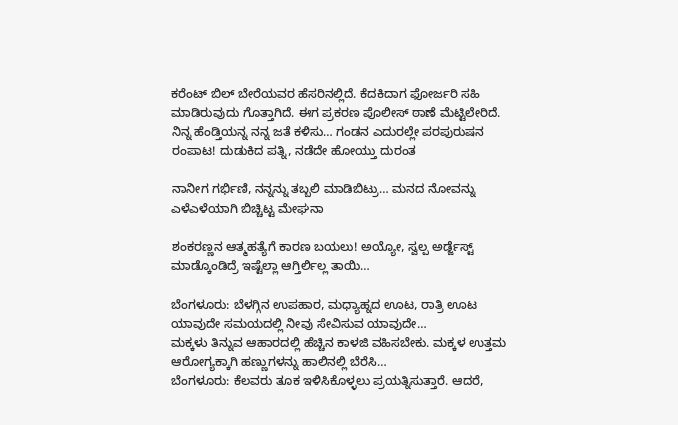ಕರೆಂಟ್ ಬಿಲ್ ಬೇರೆಯವರ ಹೆಸರಿನಲ್ಲಿದೆ. ಕೆದಕಿದಾಗ ಫೋರ್ಜರಿ ಸಹಿ ಮಾಡಿರುವುದು ಗೊತ್ತಾಗಿದೆ. ಈಗ ಪ್ರಕರಣ ಪೊಲೀಸ್ ಠಾಣೆ ಮೆಟ್ಟಿಲೇರಿದೆ.
ನಿನ್ನ ಹೆಂಡ್ತಿಯನ್ನ ನನ್ನ ಜತೆ ಕಳಿಸು… ಗಂಡನ ಎದುರಲ್ಲೇ ಪರಪುರುಷನ ರಂಪಾಟ! ದುಡುಕಿದ ಪತ್ನಿ, ನಡೆದೇ ಹೋಯ್ತು ದುರಂತ

ನಾನೀಗ ಗರ್ಭಿಣಿ, ನನ್ನನ್ನು ತಬ್ಬಲಿ ಮಾಡಿಬಿಟ್ರು… ಮನದ ನೋವನ್ನು ಎಳೆಎಳೆಯಾಗಿ ಬಿಚ್ಚಿಟ್ಟ ಮೇಘನಾ

ಶಂಕರಣ್ಣನ ಆತ್ಮಹತ್ಯೆಗೆ ಕಾರಣ ಬಯಲು! ಅಯ್ಯೋ, ಸ್ವಲ್ಪ ಅರ್ಡ್ಜೆಸ್ಟ್ ಮಾಡ್ಕೊಂಡಿದ್ರೆ ಇಷ್ಟೆಲ್ಲಾ ಆಗ್ತಿರ್ಲಿಲ್ಲ ತಾಯಿ…

ಬೆಂಗಳೂರು: ಬೆಳಗ್ಗಿನ ಉಪಹಾರ, ಮಧ್ಯಾಹ್ನದ ಊಟ, ರಾತ್ರಿ ಊಟ ಯಾವುದೇ ಸಮಯದಲ್ಲಿ ನೀವು ಸೇವಿಸುವ ಯಾವುದೇ…
ಮಕ್ಕಳು ತಿನ್ನುವ ಆಹಾರದಲ್ಲಿ ಹೆಚ್ಚಿನ ಕಾಳಜಿ ವಹಿಸಬೇಕು. ಮಕ್ಕಳ ಉತ್ತಮ ಆರೋಗ್ಯಕ್ಕಾಗಿ ಹಣ್ಣುಗಳನ್ನು ಹಾಲಿನಲ್ಲಿ ಬೆರೆಸಿ…
ಬೆಂಗಳೂರು: ಕೆಲವರು ತೂಕ ಇಳಿಸಿಕೊಳ್ಳಲು ಪ್ರಯತ್ನಿಸುತ್ತಾರೆ. ಆದರೆ,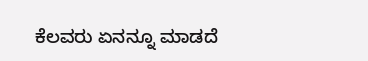ಕೆಲವರು ಏನನ್ನೂ ಮಾಡದೆ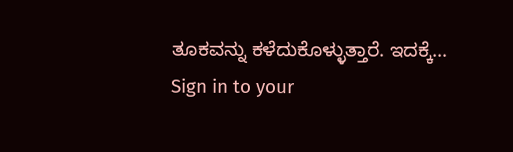ತೂಕವನ್ನು ಕಳೆದುಕೊಳ್ಳುತ್ತಾರೆ. ಇದಕ್ಕೆ…
Sign in to your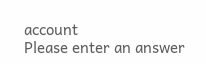account
Please enter an answer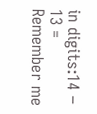in digits:14 − 13 =
Remember me